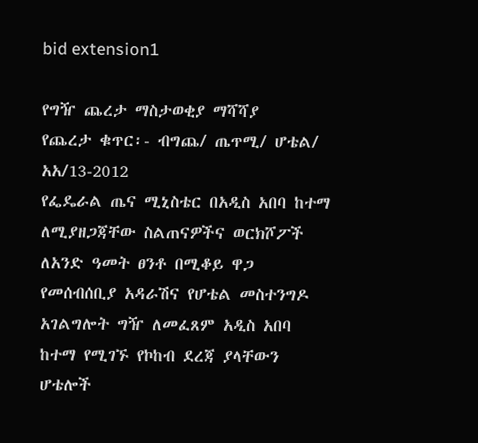bid extension1

የግዥ ጨረታ ማስታወቂያ ማሻሻያ
የጨረታ ቁጥር፡- ብግጨ/ ጤጥሚ/ ሆቴል/ አአ/13-2012
የፌዴራል ጤና ሚኒስቴር በአዲስ አበባ ከተማ ለሚያዘጋጃቸው ስልጠናዎችና ወርክሾፖች ለአንድ ዓመት ፀንቶ በሚቆይ ዋጋ የመሰብሰቢያ አዳራሽና የሆቴል መስተንግዶ አገልግሎት ግዥ ለመፈጸም አዲስ አበባ ከተማ የሚገኙ የኮከብ ደረጃ ያላቸውን ሆቴሎች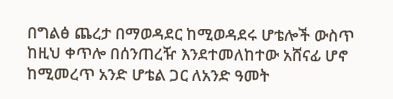በግልፅ ጨረታ በማወዳደር ከሚወዳደሩ ሆቴሎች ውስጥ ከዚህ ቀጥሎ በሰንጠረዥ እንደተመለከተው አሸናፊ ሆኖ ከሚመረጥ አንድ ሆቴል ጋር ለአንድ ዓመት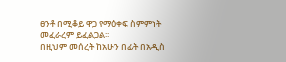ፀንቶ በሚቆይ ዋጋ የማዕቀፍ ስምምነት መፈራረም ይፈልጋል፡፡
በዚህም መሰረት ከአሁን በፊት በአዲስ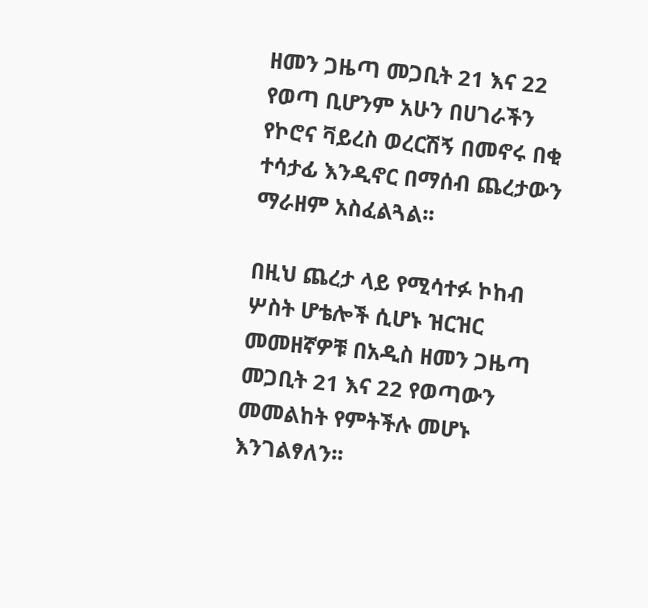ዘመን ጋዜጣ መጋቢት 21 እና 22 የወጣ ቢሆንም አሁን በሀገራችን የኮሮና ቫይረስ ወረርሽኝ በመኖሩ በቂ ተሳታፊ እንዲኖር በማሰብ ጨረታውን ማራዘም አስፈልጓል፡፡

በዚህ ጨረታ ላይ የሚሳተፉ ኮከብ ሦስት ሆቴሎች ሲሆኑ ዝርዝር መመዘኛዎቹ በአዲስ ዘመን ጋዜጣ መጋቢት 21 እና 22 የወጣውን መመልከት የምትችሉ መሆኑ እንገልፃለን፡፡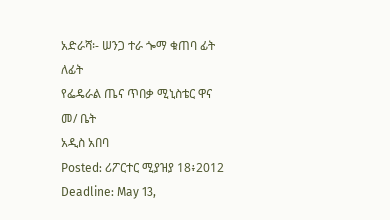አድራሻ፡- ሠንጋ ተራ ጐማ ቁጠባ ፊት ለፊት
የፌዴራል ጤና ጥበቃ ሚኒስቴር ዋና መ/ ቤት
አዲስ አበባ
Posted: ሪፖርተር ሚያዝያ 18፥2012
Deadline: May 13,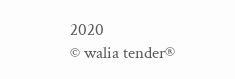2020
© walia tender®